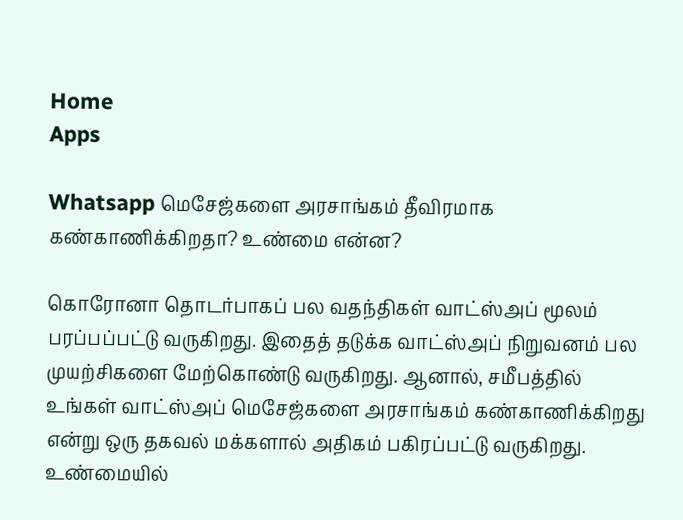Home
Apps

Whatsapp மெசேஜ்களை அரசாங்கம் தீவிரமாக கண்காணிக்கிறதா? உண்மை என்ன?

கொரோனா தொடர்பாகப் பல வதந்திகள் வாட்ஸ்அப் மூலம் பரப்பப்பட்டு வருகிறது. இதைத் தடுக்க வாட்ஸ்அப் நிறுவனம் பல முயற்சிகளை மேற்கொண்டு வருகிறது. ஆனால், சமீபத்தில் உங்கள் வாட்ஸ்அப் மெசேஜ்களை அரசாங்கம் கண்காணிக்கிறது என்று ஒரு தகவல் மக்களால் அதிகம் பகிரப்பட்டு வருகிறது. உண்மையில்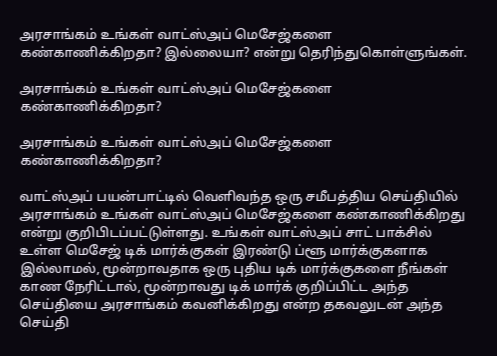அரசாங்கம் உங்கள் வாட்ஸ்அப் மெசேஜ்களை கண்காணிக்கிறதா? இல்லையா? என்று தெரிந்துகொள்ளுங்கள்.

அரசாங்கம் உங்கள் வாட்ஸ்அப் மெசேஜ்களை கண்காணிக்கிறதா?

அரசாங்கம் உங்கள் வாட்ஸ்அப் மெசேஜ்களை கண்காணிக்கிறதா?

வாட்ஸ்அப் பயன்பாட்டில் வெளிவந்த ஒரு சமீபத்திய செய்தியில் அரசாங்கம் உங்கள் வாட்ஸ்அப் மெசேஜ்களை கண்காணிக்கிறது என்று குறிபிடப்பட்டுள்ளது. உங்கள் வாட்ஸ்அப் சாட் பாக்சில் உள்ள மெசேஜ் டிக் மார்க்குகள் இரண்டு ப்ளூ மார்க்குகளாக இல்லாமல், மூன்றாவதாக ஒரு புதிய டிக் மார்க்குகளை நீங்கள் காண நேரிட்டால், மூன்றாவது டிக் மார்க் குறிப்பிட்ட அந்த செய்தியை அரசாங்கம் கவனிக்கிறது என்ற தகவலுடன் அந்த செய்தி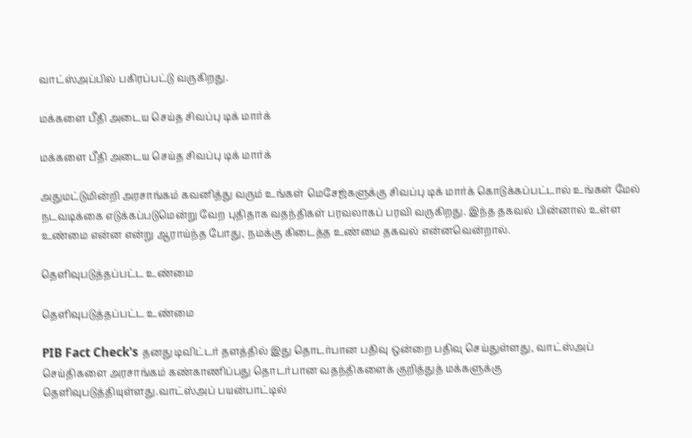வாட்ஸ்அப்பில் பகிரப்பட்டு வருகிறது.

மக்களை பீதி அடைய செய்த சிவப்பு டிக் மார்க்

மக்களை பீதி அடைய செய்த சிவப்பு டிக் மார்க்

அதுமட்டுமின்றி அரசாங்கம் கவனித்து வரும் உங்கள் மெசேஜ்களுக்கு சிவப்பு டிக் மார்க் கொடுக்கப்பட்டால் உங்கள் மேல் நடவடிக்கை எடுக்கப்படுமென்று வேற புதிதாக வதந்திகள் பரவலாகப் பரவி வருகிறது. இந்த தகவல் பின்னால் உள்ள உண்மை என்ன என்று ஆராய்ந்த போது, நமக்கு கிடைத்த உண்மை தகவல் என்னவென்றால்.

தெளிவுபடுத்தப்பட்ட உண்மை

தெளிவுபடுத்தப்பட்ட உண்மை

PIB Fact Check's தனது டிவிட்டர் தளத்தில் இது தொடர்பான பதிவு ஒன்றை பதிவு செய்துள்ளது, வாட்ஸ்அப் செய்திகளை அரசாங்கம் கண்காணிப்பது தொடர்பான வதந்திகளைக் குறித்துத் மக்களுக்கு தெளிவுபடுத்தியுள்ளது.வாட்ஸ்அப் பயன்பாட்டில்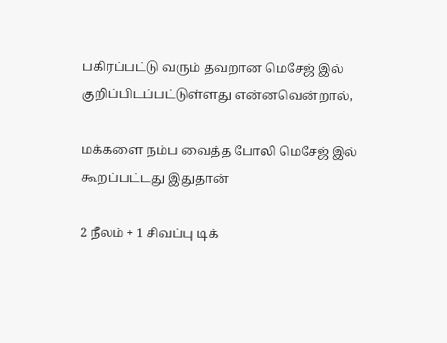பகிரப்பட்டு வரும் தவறான மெசேஜ் இல் குறிப்பிடப்பட்டுள்ளது என்னவென்றால்,

மக்களை நம்ப வைத்த போலி மெசேஜ் இல் கூறப்பட்டது இதுதான்

2 நீலம் + 1 சிவப்பு டிக்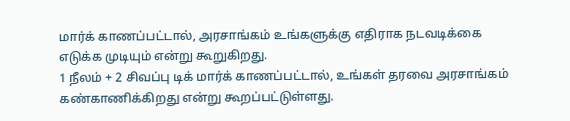மார்க் காணப்பட்டால், அரசாங்கம் உங்களுக்கு எதிராக நடவடிக்கை எடுக்க முடியும் என்று கூறுகிறது.
1 நீலம் + 2 சிவப்பு டிக் மார்க் காணப்பட்டால், உங்கள் தரவை அரசாங்கம் கண்காணிக்கிறது என்று கூறப்பட்டுள்ளது.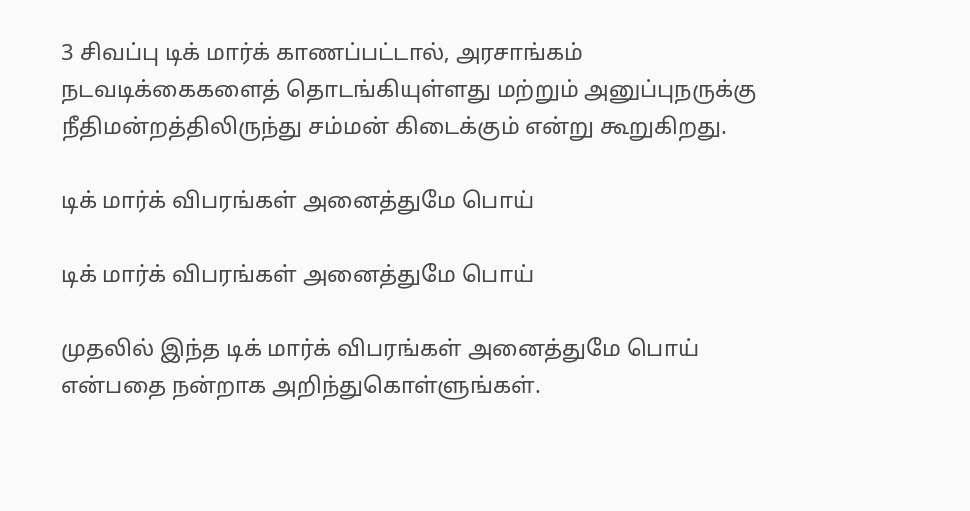3 சிவப்பு டிக் மார்க் காணப்பட்டால், அரசாங்கம் நடவடிக்கைகளைத் தொடங்கியுள்ளது மற்றும் அனுப்புநருக்கு நீதிமன்றத்திலிருந்து சம்மன் கிடைக்கும் என்று கூறுகிறது.

டிக் மார்க் விபரங்கள் அனைத்துமே பொய்

டிக் மார்க் விபரங்கள் அனைத்துமே பொய்

முதலில் இந்த டிக் மார்க் விபரங்கள் அனைத்துமே பொய் என்பதை நன்றாக அறிந்துகொள்ளுங்கள்.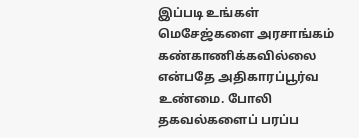இப்படி உங்கள் மெசேஜ்களை அரசாங்கம் கண்காணிக்கவில்லை என்பதே அதிகாரப்பூர்வ உண்மை. போலி தகவல்களைப் பரப்ப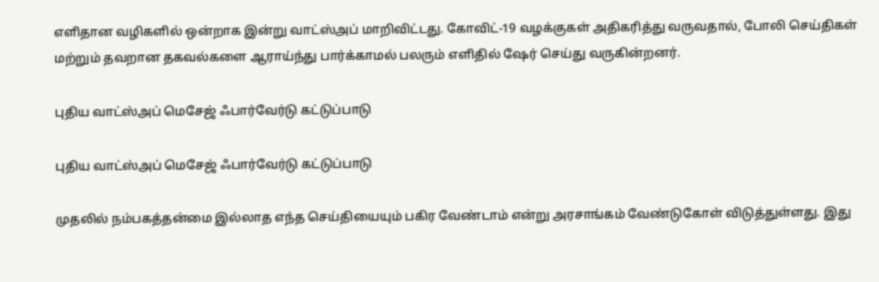எளிதான வழிகளில் ஒன்றாக இன்று வாட்ஸ்அப் மாறிவிட்டது. கோவிட்-19 வழக்குகள் அதிகரித்து வருவதால், போலி செய்திகள் மற்றும் தவறான தகவல்களை ஆராய்ந்து பார்க்காமல் பலரும் எளிதில் ஷேர் செய்து வருகின்றனர்.

புதிய வாட்ஸ்அப் மெசேஜ் ஃபார்வேர்டு கட்டுப்பாடு

புதிய வாட்ஸ்அப் மெசேஜ் ஃபார்வேர்டு கட்டுப்பாடு

முதலில் நம்பகத்தன்மை இல்லாத எந்த செய்தியையும் பகிர வேண்டாம் என்று அரசாங்கம் வேண்டுகோள் விடுத்துள்ளது. இது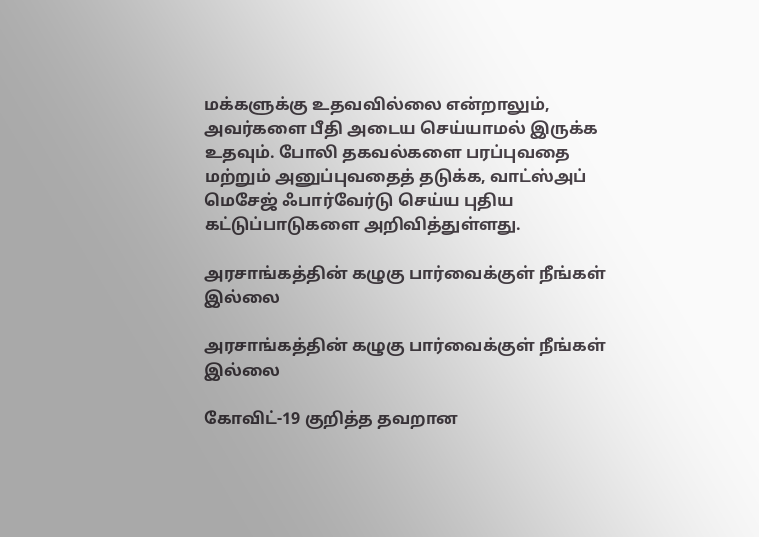மக்களுக்கு உதவவில்லை என்றாலும், அவர்களை பீதி அடைய செய்யாமல் இருக்க உதவும். போலி தகவல்களை பரப்புவதை மற்றும் அனுப்புவதைத் தடுக்க, வாட்ஸ்அப் மெசேஜ் ஃபார்வேர்டு செய்ய புதிய கட்டுப்பாடுகளை அறிவித்துள்ளது.

அரசாங்கத்தின் கழுகு பார்வைக்குள் நீங்கள் இல்லை

அரசாங்கத்தின் கழுகு பார்வைக்குள் நீங்கள் இல்லை

கோவிட்-19 குறித்த தவறான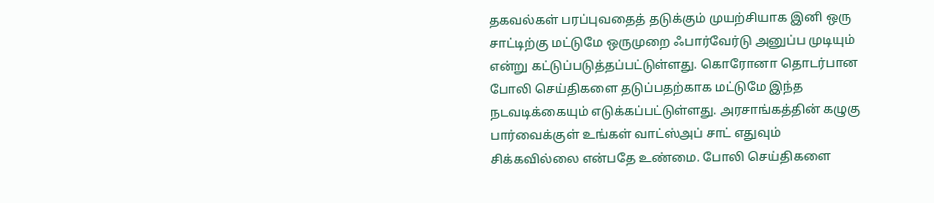தகவல்கள் பரப்புவதைத் தடுக்கும் முயற்சியாக இனி ஒரு சாட்டிற்கு மட்டுமே ஒருமுறை ஃபார்வேர்டு அனுப்ப முடியும் என்று கட்டுப்படுத்தப்பட்டுள்ளது. கொரோனா தொடர்பான போலி செய்திகளை தடுப்பதற்காக மட்டுமே இந்த நடவடிக்கையும் எடுக்கப்பட்டுள்ளது. அரசாங்கத்தின் கழுகு பார்வைக்குள் உங்கள் வாட்ஸ்அப் சாட் எதுவும் சிக்கவில்லை என்பதே உண்மை. போலி செய்திகளை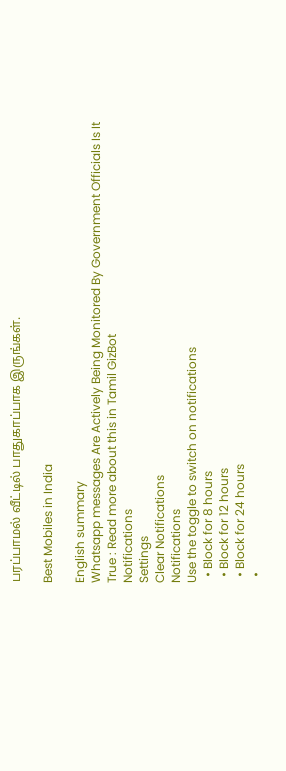பரப்பாமல் வீட்டில் பாதுகாப்பாக இருங்கள்.

Best Mobiles in India

English summary
Whatsapp messages Are Actively Being Monitored By Government Officials Is It True : Read more about this in Tamil GizBot
Notifications
Settings
Clear Notifications
Notifications
Use the toggle to switch on notifications
  • Block for 8 hours
  • Block for 12 hours
  • Block for 24 hours
  •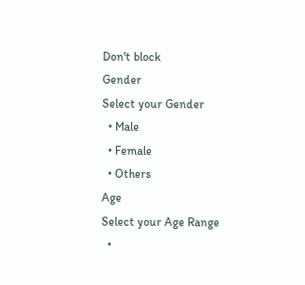Don't block
Gender
Select your Gender
  • Male
  • Female
  • Others
Age
Select your Age Range
  •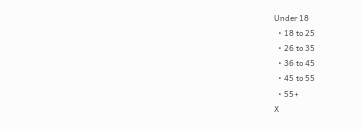Under 18
  • 18 to 25
  • 26 to 35
  • 36 to 45
  • 45 to 55
  • 55+
X